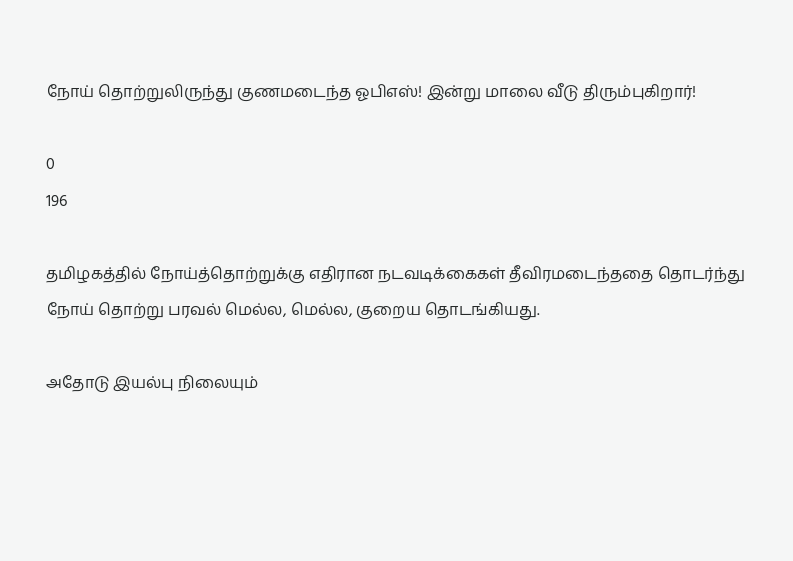நோய் தொற்றுலிருந்து குணமடைந்த ஓபிஎஸ்! இன்று மாலை வீடு திரும்புகிறார்!

0
196

தமிழகத்தில் நோய்த்தொற்றுக்கு எதிரான நடவடிக்கைகள் தீவிரமடைந்ததை தொடர்ந்து நோய் தொற்று பரவல் மெல்ல, மெல்ல, குறைய தொடங்கியது.

அதோடு இயல்பு நிலையும்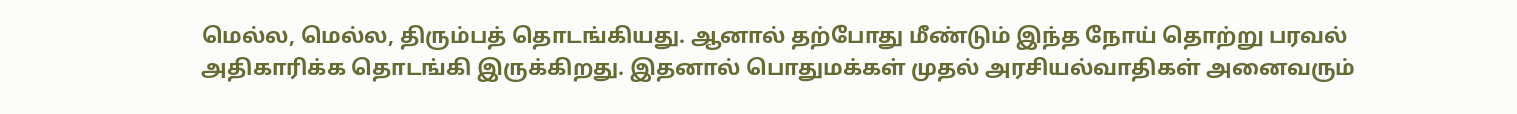மெல்ல, மெல்ல, திரும்பத் தொடங்கியது. ஆனால் தற்போது மீண்டும் இந்த நோய் தொற்று பரவல் அதிகாரிக்க தொடங்கி இருக்கிறது. இதனால் பொதுமக்கள் முதல் அரசியல்வாதிகள் அனைவரும்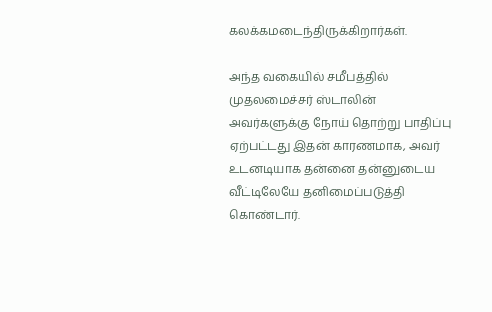கலக்கமடைந்திருக்கிறார்கள்.

அந்த வகையில் சமீபத்தில் முதலமைச்சர் ஸ்டாலின் அவர்களுக்கு நோய் தொற்று பாதிப்பு ஏற்பட்டது இதன் காரணமாக, அவர் உடனடியாக தன்னை தன்னுடைய வீட்டிலேயே தனிமைப்படுத்தி கொண்டார்.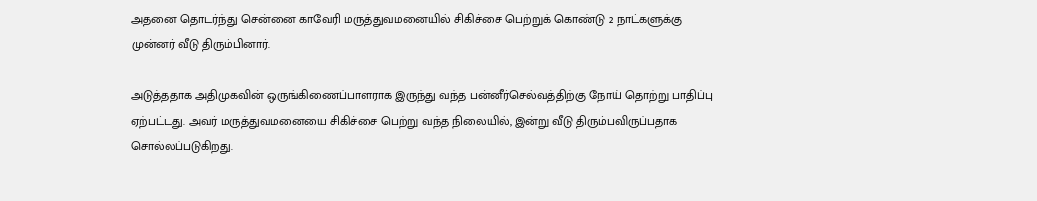அதனை தொடர்ந்து சென்னை காவேரி மருத்துவமனையில் சிகிச்சை பெற்றுக் கொண்டு 2 நாட்களுக்கு முன்னர் வீடு திரும்பினார்.

அடுத்ததாக அதிமுகவின் ஒருங்கிணைப்பாளராக இருந்து வந்த பன்னீர்செல்வத்திற்கு நோய் தொற்று பாதிப்பு ஏற்பட்டது. அவர் மருத்துவமனையை சிகிச்சை பெற்று வந்த நிலையில், இன்று வீடு திரும்பவிருப்பதாக சொல்லப்படுகிறது.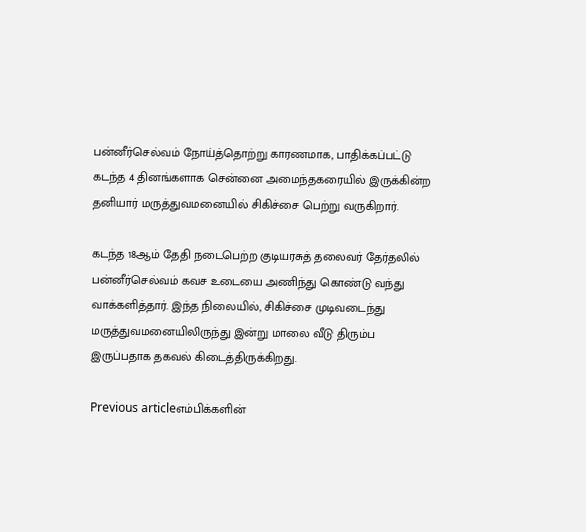பன்னீர்செல்வம் நோய்த்தொற்று காரணமாக, பாதிக்கப்பட்டு கடந்த 4 தினங்களாக சென்னை அமைந்தகரையில் இருக்கின்ற தனியார் மருத்துவமனையில் சிகிச்சை பெற்று வருகிறார்.

கடந்த 18ஆம் தேதி நடைபெற்ற குடியரசுத் தலைவர் தேர்தலில் பன்னீர்செல்வம் கவச உடையை அணிந்து கொண்டு வந்து வாக்களித்தார். இந்த நிலையில், சிகிச்சை முடிவடைந்து மருத்துவமனையிலிருந்து இன்று மாலை வீடு திரும்ப இருப்பதாக தகவல் கிடைத்திருக்கிறது.

Previous articleஎம்பிக்களின்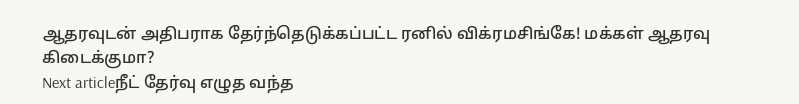ஆதரவுடன் அதிபராக தேர்ந்தெடுக்கப்பட்ட ரனில் விக்ரமசிங்கே! மக்கள் ஆதரவு கிடைக்குமா?
Next articleநீட் தேர்வு எழுத வந்த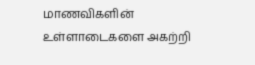மாணவிகளின் உள்ளாடைகளை அகற்றி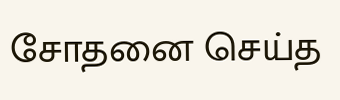சோதனை செய்த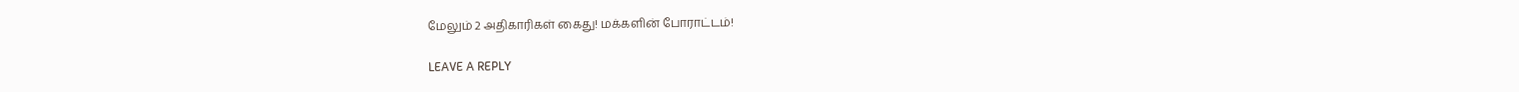மேலும் 2 அதிகாரிகள் கைது! மக்களின் போராட்டம்!

LEAVE A REPLY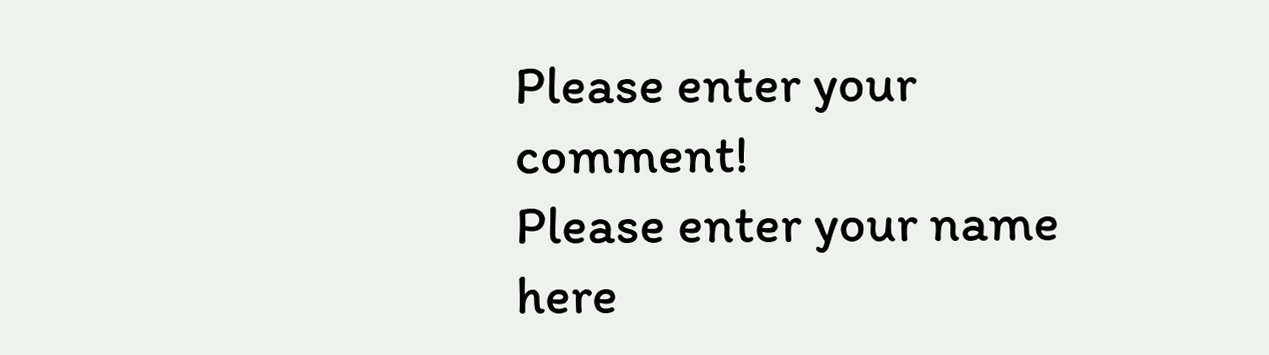Please enter your comment!
Please enter your name here